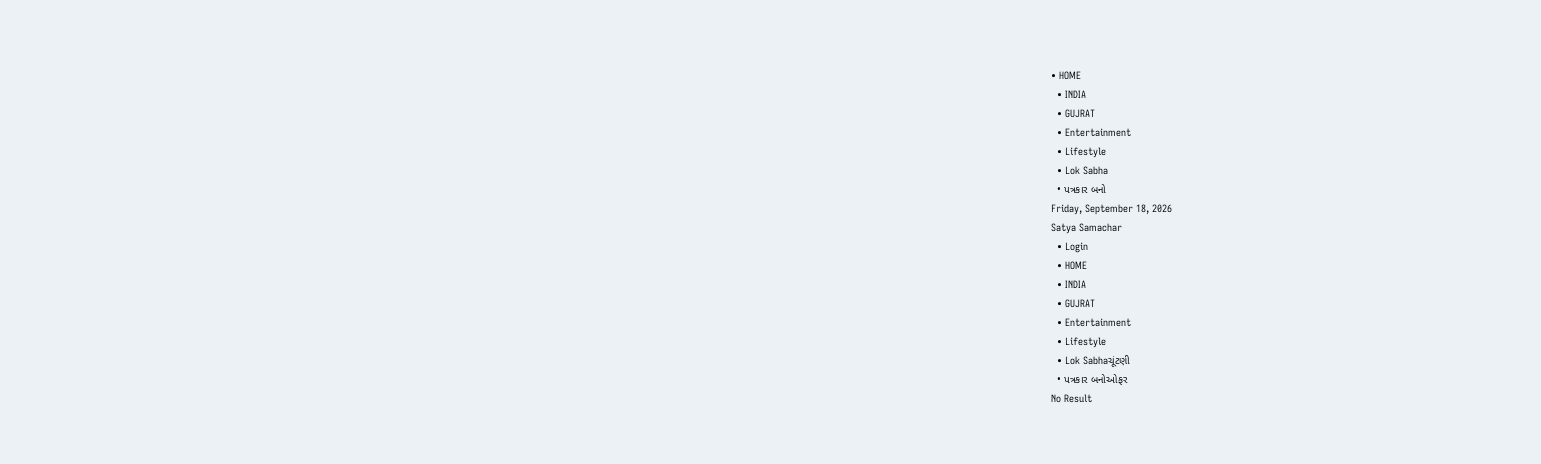• HOME
  • INDIA
  • GUJRAT
  • Entertainment
  • Lifestyle
  • Lok Sabha
  • પત્રકાર બનો
Friday, September 18, 2026
Satya Samachar
  • Login
  • HOME
  • INDIA
  • GUJRAT
  • Entertainment
  • Lifestyle
  • Lok Sabhaચૂંટણી
  • પત્રકાર બનોઓફર
No Result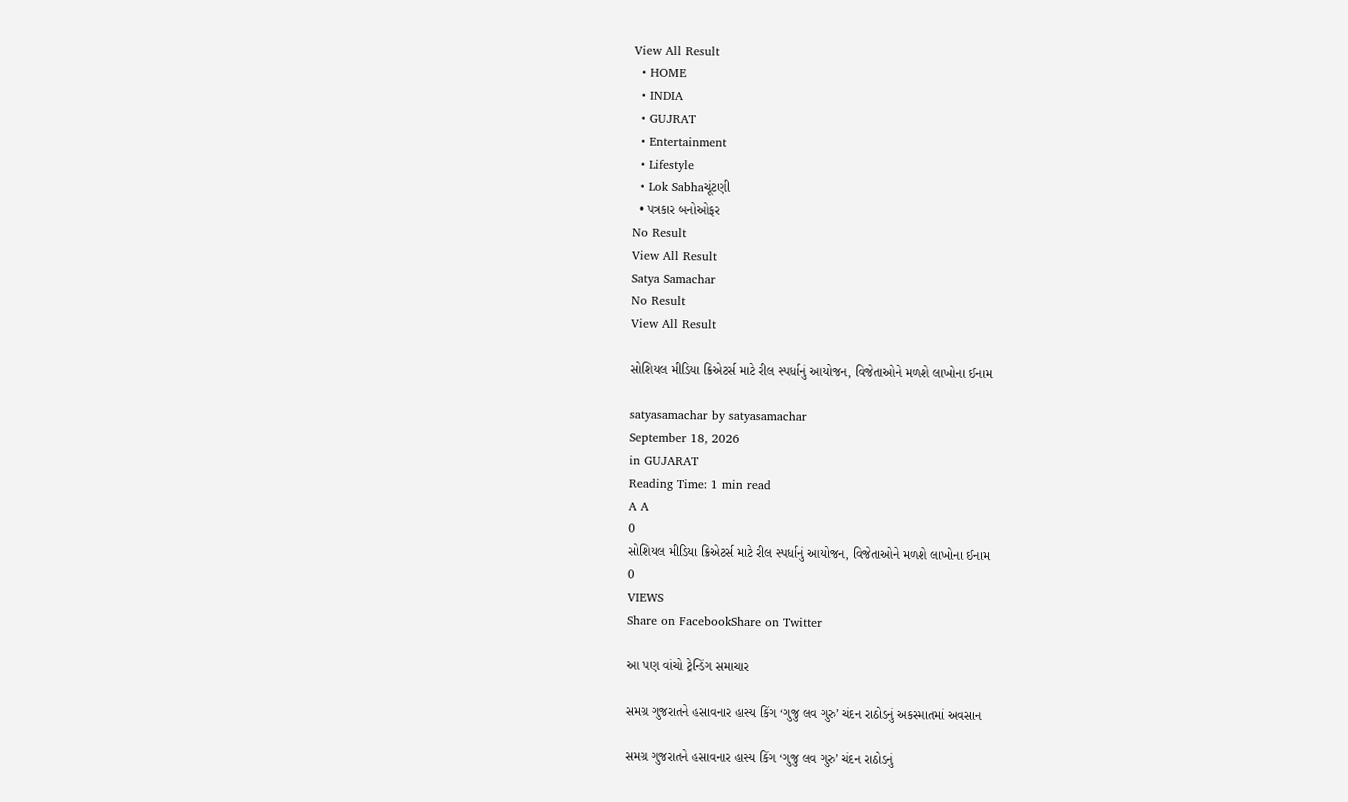View All Result
  • HOME
  • INDIA
  • GUJRAT
  • Entertainment
  • Lifestyle
  • Lok Sabhaચૂંટણી
  • પત્રકાર બનોઓફર
No Result
View All Result
Satya Samachar
No Result
View All Result

સોશિયલ મીડિયા ક્રિએટર્સ માટે રીલ સ્પર્ધાનું આયોજન, વિજેતાઓને મળશે લાખોના ઈનામ

satyasamachar by satyasamachar
September 18, 2026
in GUJARAT
Reading Time: 1 min read
A A
0
સોશિયલ મીડિયા ક્રિએટર્સ માટે રીલ સ્પર્ધાનું આયોજન, વિજેતાઓને મળશે લાખોના ઈનામ
0
VIEWS
Share on FacebookShare on Twitter

આ પણ વાંચો ટ્રેન્ડિંગ સમાચાર

સમગ્ર ગુજરાતને હસાવનાર હાસ્ય કિંગ ‘ગુજુ લવ ગુરુ’ ચંદન રાઠોડનું અકસ્માતમાં અવસાન

સમગ્ર ગુજરાતને હસાવનાર હાસ્ય કિંગ ‘ગુજુ લવ ગુરુ’ ચંદન રાઠોડનું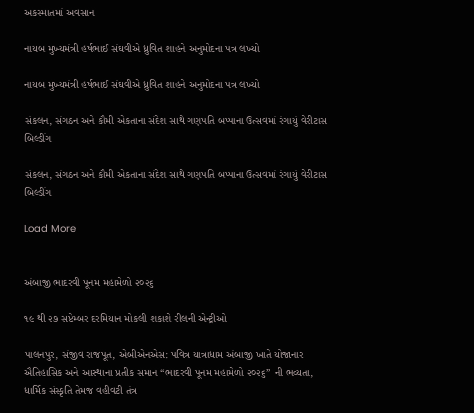અકસ્માતમાં અવસાન

નાયબ મુખ્યમંત્રી હર્ષભાઈ સંઘવીએ ધ્રુવિત શાહને અનુમોદના પત્ર લખ્યો

નાયબ મુખ્યમંત્રી હર્ષભાઈ સંઘવીએ ધ્રુવિત શાહને અનુમોદના પત્ર લખ્યો

સંકલન, સંગઠન અને કૌમી એકતાના સંદેશ સાથે ગણપતિ બપ્પાના ઉત્સવમાં રંગાયું વેરીટાસ બિલ્ડીંગ

સંકલન, સંગઠન અને કૌમી એકતાના સંદેશ સાથે ગણપતિ બપ્પાના ઉત્સવમાં રંગાયું વેરીટાસ બિલ્ડીંગ

Load More


અંબાજી ભાદરવી પૂનમ મહામેળો ૨૦૨૬

૧૯ થી ૨૭ સપ્ટેમ્બર દરમિયાન મોકલી શકાશે રીલની એન્ટ્રીઓ

પાલનપુર, સંજીવ રાજપૂત, એબીએનએસ: પવિત્ર યાત્રાધામ અંબાજી ખાતે યોજાનાર ઐતિહાસિક અને આસ્થાના પ્રતીક સમાન “ભાદરવી પૂનમ મહામેળો ૨૦૨૬” ની ભવ્યતા, ધાર્મિક સંસ્કૃતિ તેમજ વહીવટી તંત્ર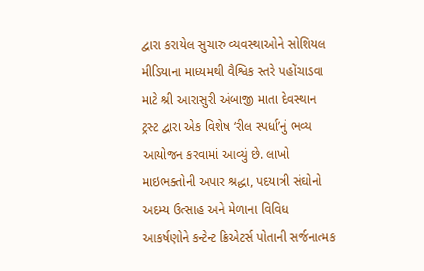દ્વારા કરાયેલ સુચારુ વ્યવસ્થાઓને સોશિયલ મીડિયાના માધ્યમથી વૈશ્વિક સ્તરે પહોંચાડવા માટે શ્રી આરાસુરી અંબાજી માતા દેવસ્થાન ટ્રસ્ટ દ્વારા એક વિશેષ ‘રીલ સ્પર્ધા’નું ભવ્ય આયોજન કરવામાં આવ્યું છે. લાખો માઇભક્તોની અપાર શ્રદ્ધા, પદયાત્રી સંઘોનો અદમ્ય ઉત્સાહ અને મેળાના વિવિધ આકર્ષણોને કન્ટેન્ટ ક્રિએટર્સ પોતાની સર્જનાત્મક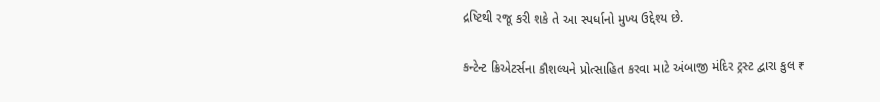દ્રષ્ટિથી રજૂ કરી શકે તે આ સ્પર્ધાનો મુખ્ય ઉદ્દેશ્ય છે.

કન્ટેન્ટ ક્રિએટર્સના કૌશલ્યને પ્રોત્સાહિત કરવા માટે અંબાજી મંદિર ટ્રસ્ટ દ્વારા કુલ ₹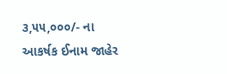૩,૫૫,૦૦૦/- ના આકર્ષક ઈનામ જાહેર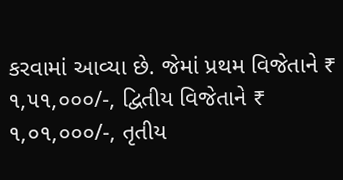કરવામાં આવ્યા છે. જેમાં પ્રથમ વિજેતાને ₹ ૧,૫૧,૦૦૦/-, દ્વિતીય વિજેતાને ₹ ૧,૦૧,૦૦૦/-, તૃતીય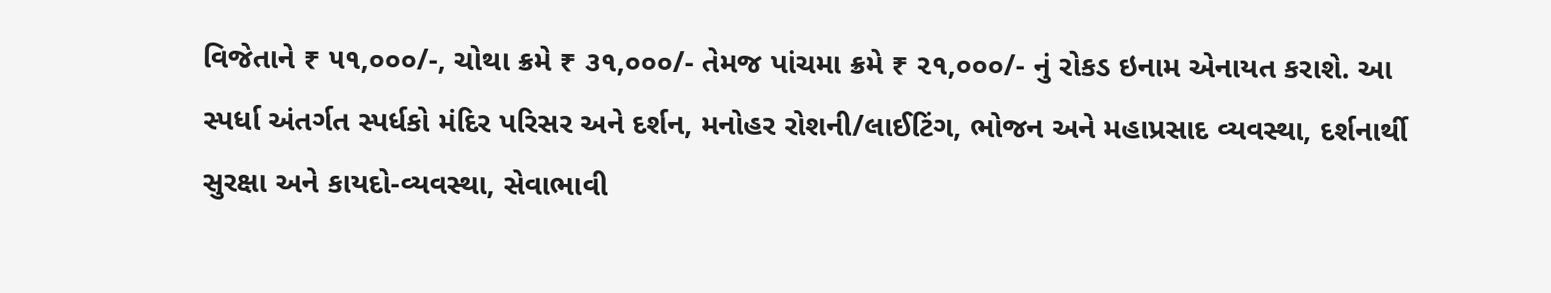વિજેતાને ₹ ૫૧,૦૦૦/-, ચોથા ક્રમે ₹ ૩૧,૦૦૦/- તેમજ પાંચમા ક્રમે ₹ ૨૧,૦૦૦/- નું રોકડ ઇનામ એનાયત કરાશે. આ સ્પર્ધા અંતર્ગત સ્પર્ધકો મંદિર પરિસર અને દર્શન, મનોહર રોશની/લાઈટિંગ, ભોજન અને મહાપ્રસાદ વ્યવસ્થા, દર્શનાર્થી સુરક્ષા અને કાયદો-વ્યવસ્થા, સેવાભાવી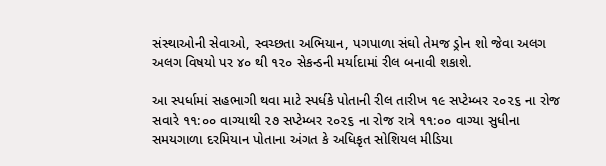સંસ્થાઓની સેવાઓ, સ્વચ્છતા અભિયાન, પગપાળા સંઘો તેમજ ડ્રોન શો જેવા અલગ અલગ વિષયો પર ૪૦ થી ૧૨૦ સેકન્ડની મર્યાદામાં રીલ બનાવી શકાશે.

આ સ્પર્ધામાં સહભાગી થવા માટે સ્પર્ધકે પોતાની રીલ તારીખ ૧૯ સપ્ટેમ્બર ૨૦૨૬ ના રોજ સવારે ૧૧:૦૦ વાગ્યાથી ૨૭ સપ્ટેમ્બર ૨૦૨૬ ના રોજ રાત્રે ૧૧:૦૦ વાગ્યા સુધીના સમયગાળા દરમિયાન પોતાના અંગત કે અધિકૃત સોશિયલ મીડિયા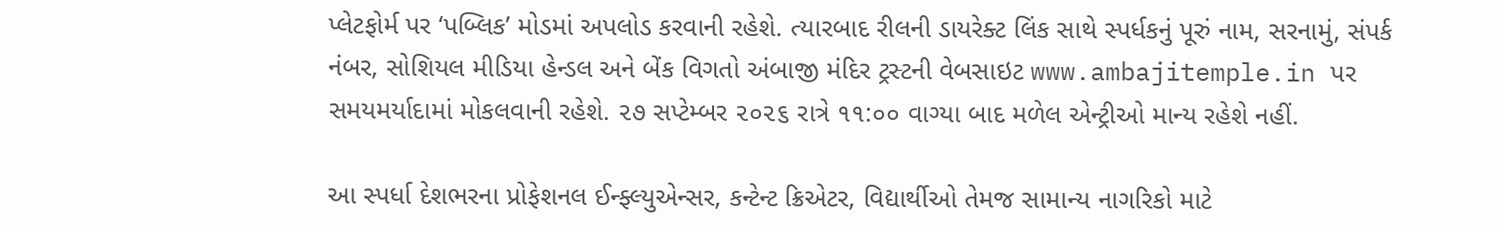પ્લેટફોર્મ પર ‘પબ્લિક’ મોડમાં અપલોડ કરવાની રહેશે. ત્યારબાદ રીલની ડાયરેક્ટ લિંક સાથે સ્પર્ધકનું પૂરું નામ, સરનામું, સંપર્ક નંબર, સોશિયલ મીડિયા હેન્ડલ અને બેંક વિગતો અંબાજી મંદિર ટ્રસ્ટની વેબસાઇટ www.ambajitemple.in પર સમયમર્યાદામાં મોકલવાની રહેશે. ૨૭ સપ્ટેમ્બર ૨૦૨૬ રાત્રે ૧૧:૦૦ વાગ્યા બાદ મળેલ એન્ટ્રીઓ માન્ય રહેશે નહીં.

આ સ્પર્ધા દેશભરના પ્રોફેશનલ ઈન્ફ્લ્યુએન્સર, કન્ટેન્ટ ક્રિએટર, વિદ્યાર્થીઓ તેમજ સામાન્ય નાગરિકો માટે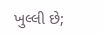ખુલ્લી છે;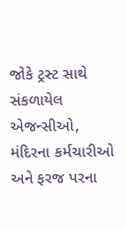જોકે ટ્રસ્ટ સાથે સંકળાયેલ એજન્સીઓ, મંદિરના કર્મચારીઓ અને ફરજ પરના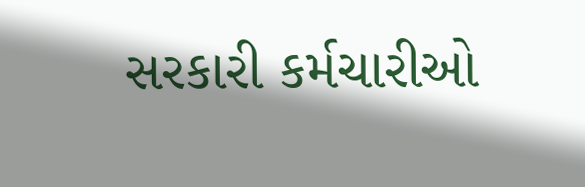સરકારી કર્મચારીઓ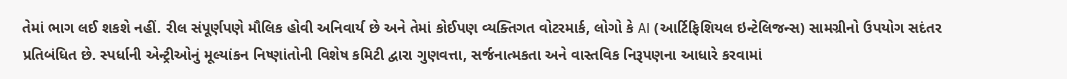તેમાં ભાગ લઈ શકશે નહીં. રીલ સંપૂર્ણપણે મૌલિક હોવી અનિવાર્ય છે અને તેમાં કોઈપણ વ્યક્તિગત વોટરમાર્ક, લોગો કે AI (આર્ટિફિશિયલ ઇન્ટેલિજન્સ) સામગ્રીનો ઉપયોગ સદંતર પ્રતિબંધિત છે. સ્પર્ધાની એન્ટ્રીઓનું મૂલ્યાંકન નિષ્ણાંતોની વિશેષ કમિટી દ્વારા ગુણવત્તા, સર્જનાત્મકતા અને વાસ્તવિક નિરૂપણના આધારે કરવામાં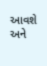આવશે અને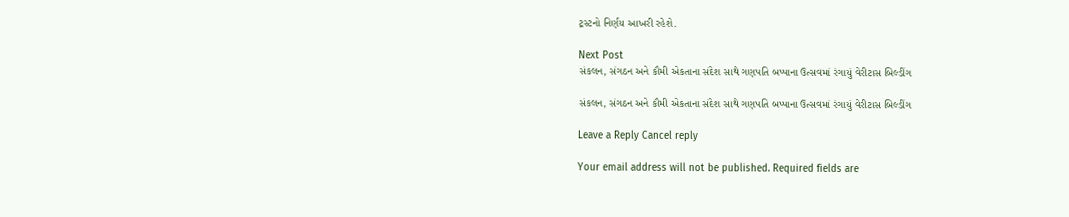ટ્રસ્ટનો નિર્ણય આખરી રહેશે.

Next Post
સંકલન, સંગઠન અને કૌમી એકતાના સંદેશ સાથે ગણપતિ બપ્પાના ઉત્સવમાં રંગાયું વેરીટાસ બિલ્ડીંગ

સંકલન, સંગઠન અને કૌમી એકતાના સંદેશ સાથે ગણપતિ બપ્પાના ઉત્સવમાં રંગાયું વેરીટાસ બિલ્ડીંગ

Leave a Reply Cancel reply

Your email address will not be published. Required fields are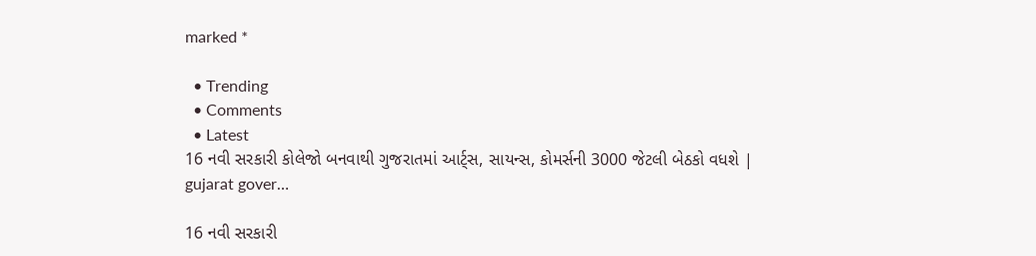marked *

  • Trending
  • Comments
  • Latest
16 નવી સરકારી કોલેજો બનવાથી ગુજરાતમાં આર્ટ્સ, સાયન્સ, કોમર્સની 3000 જેટલી બેઠકો વધશે | gujarat gover…

16 નવી સરકારી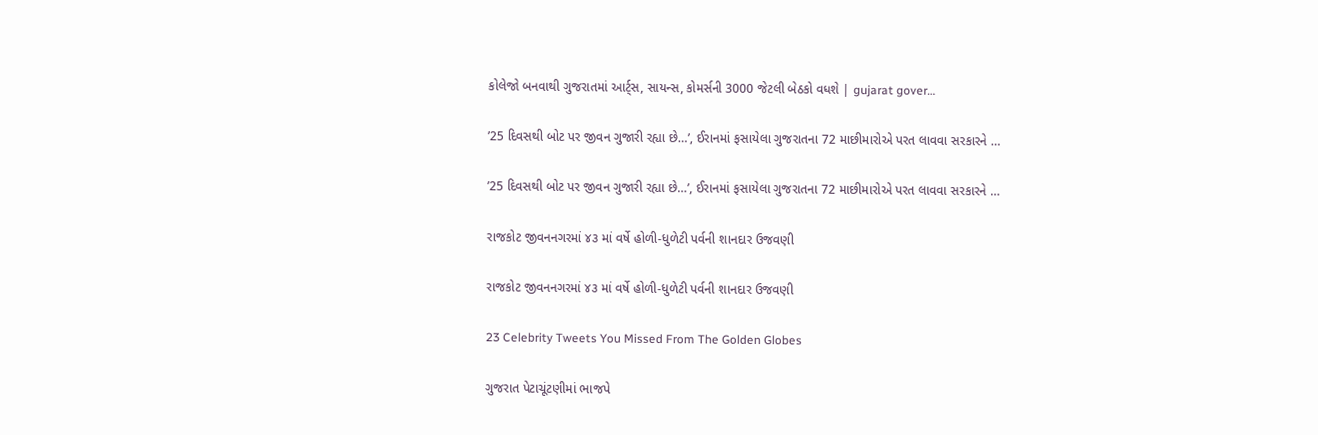કોલેજો બનવાથી ગુજરાતમાં આર્ટ્સ, સાયન્સ, કોમર્સની 3000 જેટલી બેઠકો વધશે | gujarat gover…

’25 દિવસથી બોટ પર જીવન ગુજારી રહ્યા છે…’, ઈરાનમાં ફસાયેલા ગુજરાતના 72 માછીમારોએ પરત લાવવા સરકારને …

’25 દિવસથી બોટ પર જીવન ગુજારી રહ્યા છે…’, ઈરાનમાં ફસાયેલા ગુજરાતના 72 માછીમારોએ પરત લાવવા સરકારને …

રાજકોટ જીવનનગરમાં ૪૩ માં વર્ષે હોળી-ધુળેટી પર્વની શાનદાર ઉજવણી

રાજકોટ જીવનનગરમાં ૪૩ માં વર્ષે હોળી-ધુળેટી પર્વની શાનદાર ઉજવણી

23 Celebrity Tweets You Missed From The Golden Globes

ગુજરાત પેટાચૂંટણીમાં ભાજપે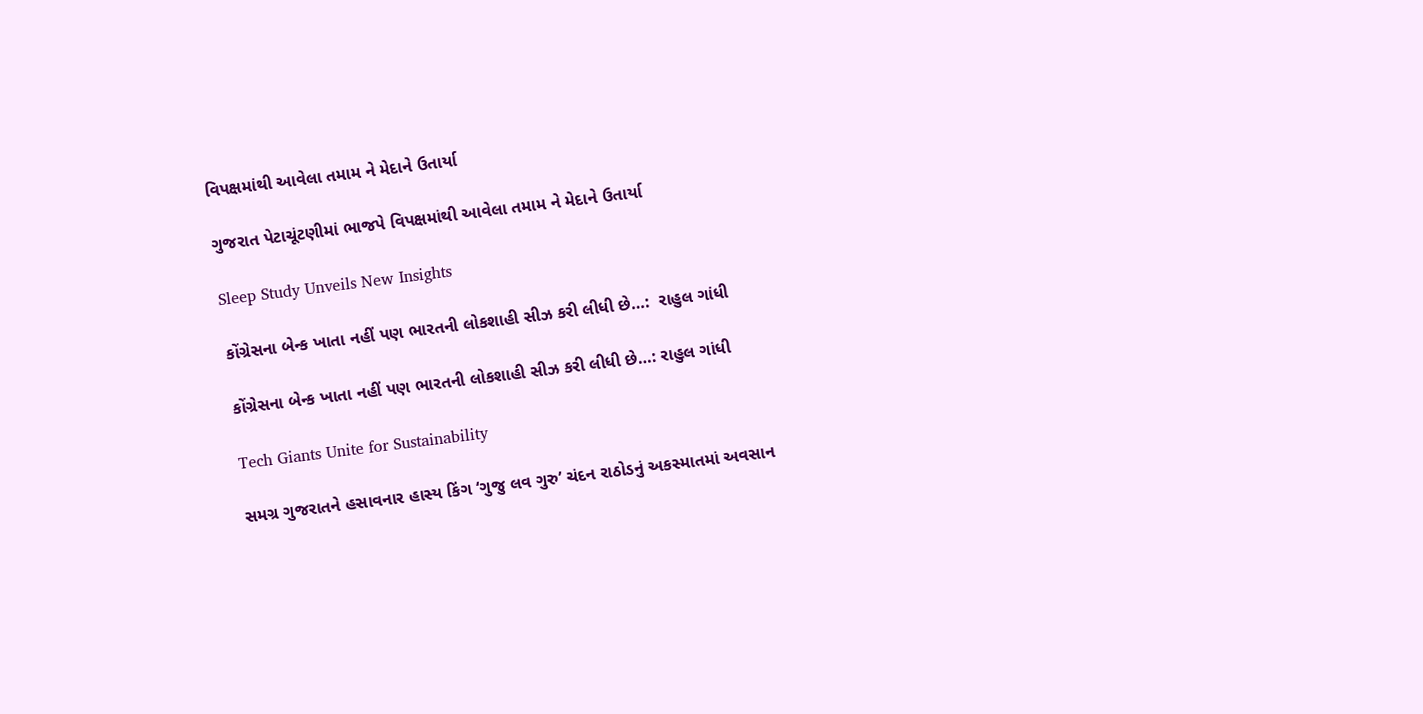વિપક્ષમાંથી આવેલા તમામ ને મેદાને ઉતાર્યા

ગુજરાત પેટાચૂંટણીમાં ભાજપે વિપક્ષમાંથી આવેલા તમામ ને મેદાને ઉતાર્યા

Sleep Study Unveils New Insights

કોંગ્રેસના બેન્ક ખાતા નહીં પણ ભારતની લોકશાહી સીઝ કરી લીધી છે…:  રાહુલ ગાંધી

કોંગ્રેસના બેન્ક ખાતા નહીં પણ ભારતની લોકશાહી સીઝ કરી લીધી છે…: રાહુલ ગાંધી

Tech Giants Unite for Sustainability

સમગ્ર ગુજરાતને હસાવનાર હાસ્ય કિંગ ‘ગુજુ લવ ગુરુ’ ચંદન રાઠોડનું અકસ્માતમાં અવસાન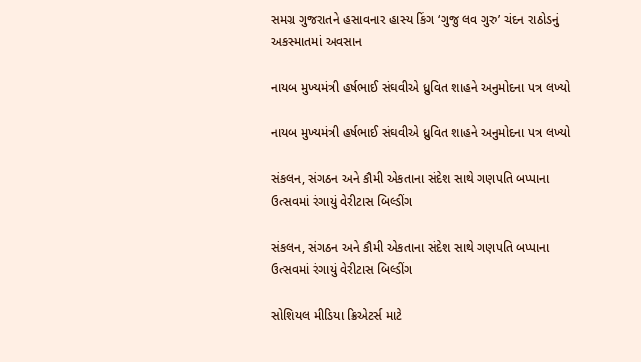સમગ્ર ગુજરાતને હસાવનાર હાસ્ય કિંગ ‘ગુજુ લવ ગુરુ’ ચંદન રાઠોડનું અકસ્માતમાં અવસાન

નાયબ મુખ્યમંત્રી હર્ષભાઈ સંઘવીએ ધ્રુવિત શાહને અનુમોદના પત્ર લખ્યો

નાયબ મુખ્યમંત્રી હર્ષભાઈ સંઘવીએ ધ્રુવિત શાહને અનુમોદના પત્ર લખ્યો

સંકલન, સંગઠન અને કૌમી એકતાના સંદેશ સાથે ગણપતિ બપ્પાના ઉત્સવમાં રંગાયું વેરીટાસ બિલ્ડીંગ

સંકલન, સંગઠન અને કૌમી એકતાના સંદેશ સાથે ગણપતિ બપ્પાના ઉત્સવમાં રંગાયું વેરીટાસ બિલ્ડીંગ

સોશિયલ મીડિયા ક્રિએટર્સ માટે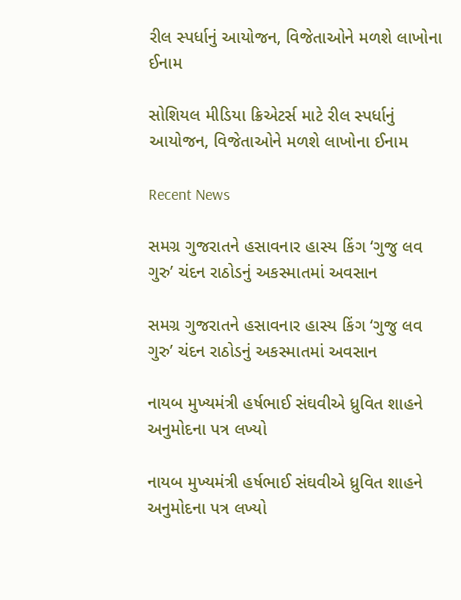રીલ સ્પર્ધાનું આયોજન, વિજેતાઓને મળશે લાખોના ઈનામ

સોશિયલ મીડિયા ક્રિએટર્સ માટે રીલ સ્પર્ધાનું આયોજન, વિજેતાઓને મળશે લાખોના ઈનામ

Recent News

સમગ્ર ગુજરાતને હસાવનાર હાસ્ય કિંગ ‘ગુજુ લવ ગુરુ’ ચંદન રાઠોડનું અકસ્માતમાં અવસાન

સમગ્ર ગુજરાતને હસાવનાર હાસ્ય કિંગ ‘ગુજુ લવ ગુરુ’ ચંદન રાઠોડનું અકસ્માતમાં અવસાન

નાયબ મુખ્યમંત્રી હર્ષભાઈ સંઘવીએ ધ્રુવિત શાહને અનુમોદના પત્ર લખ્યો

નાયબ મુખ્યમંત્રી હર્ષભાઈ સંઘવીએ ધ્રુવિત શાહને અનુમોદના પત્ર લખ્યો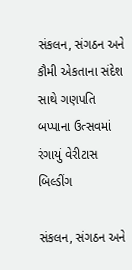સંકલન, સંગઠન અને કૌમી એકતાના સંદેશ સાથે ગણપતિ બપ્પાના ઉત્સવમાં રંગાયું વેરીટાસ બિલ્ડીંગ

સંકલન, સંગઠન અને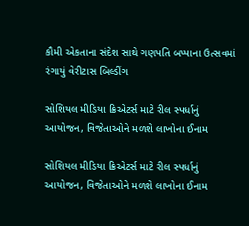કૌમી એકતાના સંદેશ સાથે ગણપતિ બપ્પાના ઉત્સવમાં રંગાયું વેરીટાસ બિલ્ડીંગ

સોશિયલ મીડિયા ક્રિએટર્સ માટે રીલ સ્પર્ધાનું આયોજન, વિજેતાઓને મળશે લાખોના ઈનામ

સોશિયલ મીડિયા ક્રિએટર્સ માટે રીલ સ્પર્ધાનું આયોજન, વિજેતાઓને મળશે લાખોના ઈનામ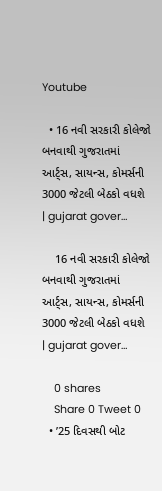Youtube

  • 16 નવી સરકારી કોલેજો બનવાથી ગુજરાતમાં આર્ટ્સ, સાયન્સ, કોમર્સની 3000 જેટલી બેઠકો વધશે | gujarat gover…

    16 નવી સરકારી કોલેજો બનવાથી ગુજરાતમાં આર્ટ્સ, સાયન્સ, કોમર્સની 3000 જેટલી બેઠકો વધશે | gujarat gover…

    0 shares
    Share 0 Tweet 0
  • ’25 દિવસથી બોટ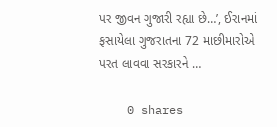પર જીવન ગુજારી રહ્યા છે…’, ઈરાનમાં ફસાયેલા ગુજરાતના 72 માછીમારોએ પરત લાવવા સરકારને …

    0 shares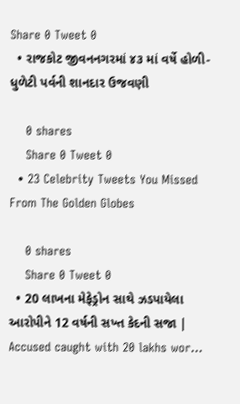Share 0 Tweet 0
  • રાજકોટ જીવનનગરમાં ૪૩ માં વર્ષે હોળી-ધુળેટી પર્વની શાનદાર ઉજવણી

    0 shares
    Share 0 Tweet 0
  • 23 Celebrity Tweets You Missed From The Golden Globes

    0 shares
    Share 0 Tweet 0
  • 20 લાખના મેફેડ્રોન સાથે ઝડપાયેલા આરોપીને 12 વર્ષની સખ્ત કેદની સજા | Accused caught with 20 lakhs wor…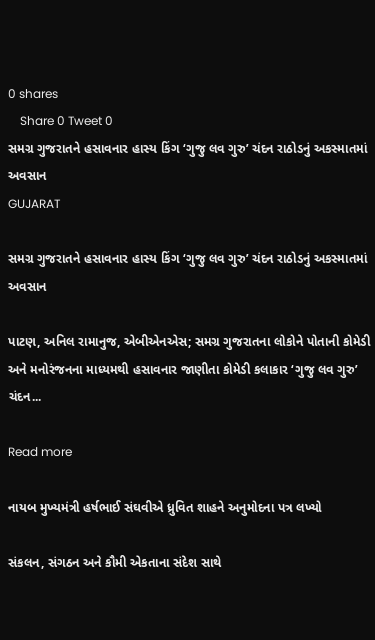0 shares
    Share 0 Tweet 0
સમગ્ર ગુજરાતને હસાવનાર હાસ્ય કિંગ ‘ગુજુ લવ ગુરુ’ ચંદન રાઠોડનું અકસ્માતમાં અવસાન
GUJARAT

સમગ્ર ગુજરાતને હસાવનાર હાસ્ય કિંગ ‘ગુજુ લવ ગુરુ’ ચંદન રાઠોડનું અકસ્માતમાં અવસાન

પાટણ, અનિલ રામાનુજ, એબીએનએસ; સમગ્ર ગુજરાતના લોકોને પોતાની કોમેડી અને મનોરંજનના માધ્યમથી હસાવનાર જાણીતા કોમેડી કલાકાર ‘ગુજુ લવ ગુરુ’ ચંદન...

Read more

નાયબ મુખ્યમંત્રી હર્ષભાઈ સંઘવીએ ધ્રુવિત શાહને અનુમોદના પત્ર લખ્યો

સંકલન, સંગઠન અને કૌમી એકતાના સંદેશ સાથે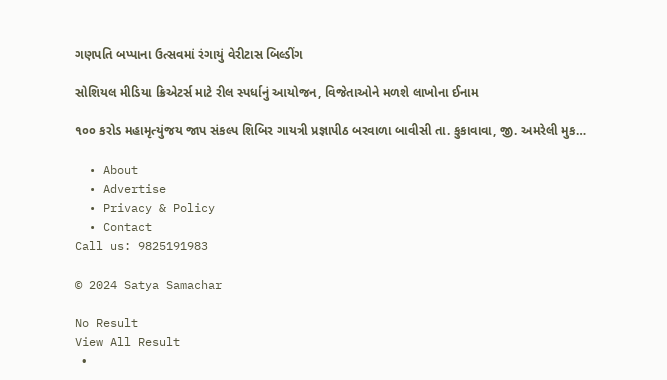ગણપતિ બપ્પાના ઉત્સવમાં રંગાયું વેરીટાસ બિલ્ડીંગ

સોશિયલ મીડિયા ક્રિએટર્સ માટે રીલ સ્પર્ધાનું આયોજન, વિજેતાઓને મળશે લાખોના ઈનામ

૧૦૦ કરોડ મહામૃત્યુંજય જાપ સંકલ્પ શિબિર ગાયત્રી પ્રજ્ઞાપીઠ બરવાળા બાવીસી તા. કુકાવાવા, જી. અમરેલી મુક…

  • About
  • Advertise
  • Privacy & Policy
  • Contact
Call us: 9825191983

© 2024 Satya Samachar

No Result
View All Result
  •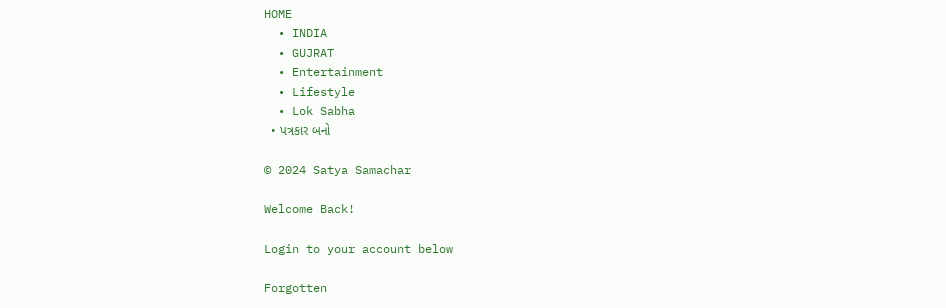HOME
  • INDIA
  • GUJRAT
  • Entertainment
  • Lifestyle
  • Lok Sabha
  • પત્રકાર બનો

© 2024 Satya Samachar

Welcome Back!

Login to your account below

Forgotten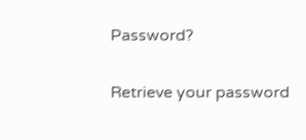Password?

Retrieve your password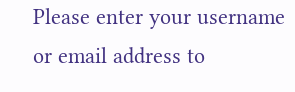Please enter your username or email address to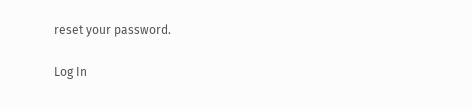reset your password.

Log In